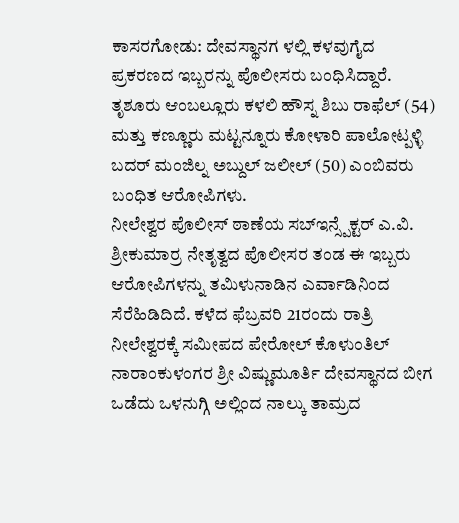ಕಾಸರಗೋಡು: ದೇವಸ್ಥಾನಗ ಳಲ್ಲಿ ಕಳವುಗೈದ ಪ್ರಕರಣದ ಇಬ್ಬರನ್ನು ಪೊಲೀಸರು ಬಂಧಿಸಿದ್ದಾರೆ.
ತೃಶೂರು ಆಂಬಲ್ಲೂರು ಕಳಲಿ ಹೌಸ್ನ ಶಿಬು ರಾಫೆಲ್ (54) ಮತ್ತು ಕಣ್ಣೂರು ಮಟ್ಟನ್ನೂರು ಕೋಳಾರಿ ಪಾಲೋಟ್ಪಳ್ಳಿ ಬದರ್ ಮಂಜಿಲ್ನ ಅಬ್ದುಲ್ ಜಲೀಲ್ (50) ಎಂಬಿವರು ಬಂಧಿತ ಆರೋಪಿಗಳು.
ನೀಲೇಶ್ವರ ಪೊಲೀಸ್ ಠಾಣೆಯ ಸಬ್ಇನ್ಸ್ಪೆಕ್ಟರ್ ಎ.ವಿ. ಶ್ರೀಕುಮಾರ್ರ ನೇತೃತ್ವದ ಪೊಲೀಸರ ತಂಡ ಈ ಇಬ್ಬರು ಆರೋಪಿಗಳನ್ನು ತಮಿಳುನಾಡಿನ ಎರ್ವಾಡಿನಿಂದ ಸೆರೆಹಿಡಿದಿದೆ. ಕಳೆದ ಫೆಬ್ರವರಿ 21ರಂದು ರಾತ್ರಿ ನೀಲೇಶ್ವರಕ್ಕೆ ಸಮೀಪದ ಪೇರೋಲ್ ಕೊಳುಂತಿಲ್ ನಾರಾಂಕುಳಂಗರ ಶ್ರೀ ವಿಷ್ಣುಮೂರ್ತಿ ದೇವಸ್ಥಾನದ ಬೀಗ ಒಡೆದು ಒಳನುಗ್ಗಿ ಅಲ್ಲಿಂದ ನಾಲ್ಕು ತಾಮ್ರದ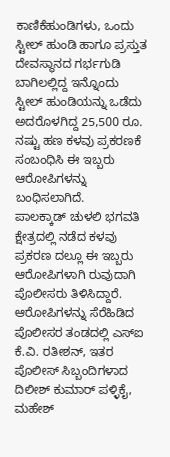ಕಾಣಿಕೆಹುಂಡಿಗಳು, ಒಂದು ಸ್ಟೀಲ್ ಹುಂಡಿ ಹಾಗೂ ಪ್ರಸ್ತುತ ದೇವಸ್ಥಾನದ ಗರ್ಭಗುಡಿ ಬಾಗಿಲಲ್ಲಿದ್ದ ಇನ್ನೊಂದು ಸ್ಟೀಲ್ ಹುಂಡಿಯನ್ನು ಒಡೆದು ಅದರೊಳಗಿದ್ದ 25,500 ರೂ. ನಷ್ಟು ಹಣ ಕಳವು ಪ್ರಕರಣಕೆ ಸಂಬಂಧಿಸಿ ಈ ಇಬ್ಬರು ಆರೋಪಿಗಳನ್ನು ಬಂಧಿಸಲಾಗಿದೆ.
ಪಾಲಕ್ಕಾಡ್ ಚುಳಲಿ ಭಗವತಿ ಕ್ಷೇತ್ರದಲ್ಲಿ ನಡೆದ ಕಳವು ಪ್ರಕರಣ ದಲ್ಲೂ ಈ ಇಬ್ಬರು ಆರೋಪಿಗಳಾಗಿ ರುವುದಾಗಿ ಪೊಲೀಸರು ತಿಳಿಸಿದ್ದಾರೆ.
ಆರೋಪಿಗಳನ್ನು ಸೆರೆಹಿಡಿದ ಪೊಲೀಸರ ತಂಡದಲ್ಲಿ ಎಸ್ಐ ಕೆ.ವಿ. ರತೀಶನ್, ಇತರ ಪೊಲೀಸ್ ಸಿಬ್ಬಂದಿಗಳಾದ ದಿಲೀಶ್ ಕುಮಾರ್ ಪಳ್ಳಿಕೈ, ಮಹೇಶ್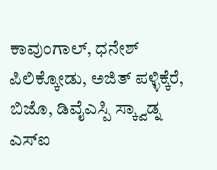ಕಾವುಂಗಾಲ್, ಧನೇಶ್ ಪಿಲಿಕ್ಕೋಡು, ಅಜಿತ್ ಪಳ್ಳಿಕ್ಕೆರೆ, ಬಿಜೊ, ಡಿವೈಎಸ್ಪಿ ಸ್ಕ್ವಾಡ್ನ ಎಸ್ಐ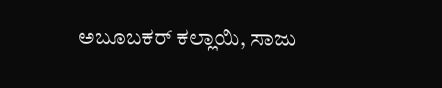ಅಬೂಬಕರ್ ಕಲ್ಲಾಯಿ, ಸಾಜು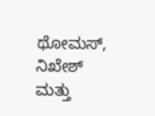ಥೋಮಸ್, ನಿಖೇಶ್ ಮತ್ತು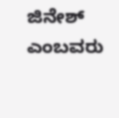ಜಿನೇಶ್ ಎಂಬವರು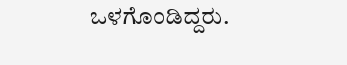ಒಳಗೊಂಡಿದ್ದರು.